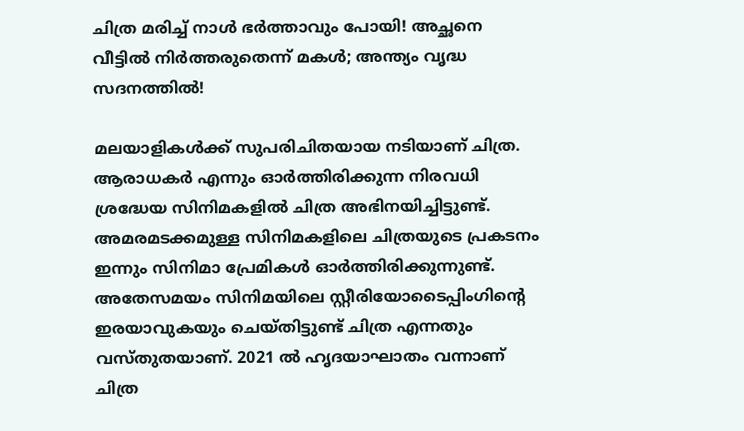ചിത്ര മരിച്ച് നാള്‍ ഭര്‍ത്താവും പോയി! അച്ഛനെ വീട്ടില്‍ നിര്‍ത്തരുതെന്ന് മകള്‍; അന്ത്യം വൃദ്ധ സദനത്തില്‍!

മലയാളികള്‍ക്ക് സുപരിചിതയായ നടിയാണ് ചിത്ര. ആരാധകര്‍ എന്നും ഓര്‍ത്തിരിക്കുന്ന നിരവധി ശ്രദ്ധേയ സിനിമകളില്‍ ചിത്ര അഭിനയിച്ചിട്ടുണ്ട്. അമരമടക്കമുള്ള സിനിമകളിലെ ചിത്രയുടെ പ്രകടനം ഇന്നും സിനിമാ പ്രേമികള്‍ ഓര്‍ത്തിരിക്കുന്നുണ്ട്. അതേസമയം സിനിമയിലെ സ്റ്റീരിയോടൈപ്പിംഗിന്റെ ഇരയാവുകയും ചെയ്തിട്ടുണ്ട് ചിത്ര എന്നതും വസ്തുതയാണ്. 2021 ല്‍ ഹൃദയാഘാതം വന്നാണ് ചിത്ര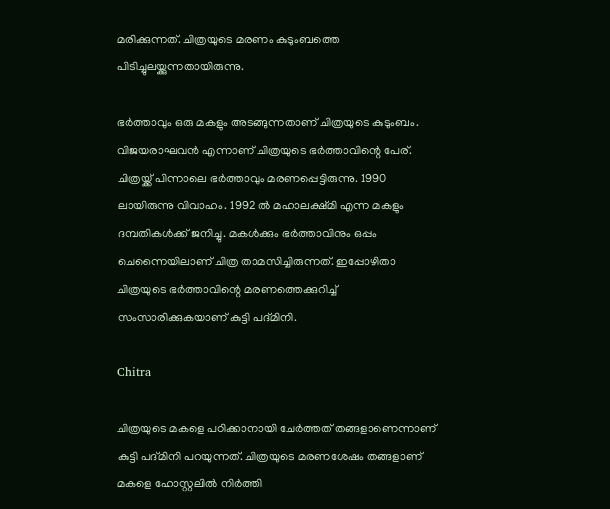മരിക്കുന്നത്. ചിത്രയുടെ മരണം കുടുംബത്തെ പിടിച്ചുലയ്ക്കുന്നതായിരുന്നു.

ഭര്‍ത്താവും ഒരു മകളും അടങ്ങുന്നതാണ് ചിത്രയുടെ കുടുംബം. വിജയരാഘവന്‍ എന്നാണ് ചിത്രയുടെ ഭര്‍ത്താവിന്റെ പേര്. ചിത്രയ്ക്ക് പിന്നാലെ ഭര്‍ത്താവും മരണപ്പെട്ടിരുന്നു. 1990 ലായിരുന്നു വിവാഹം. 1992 ല്‍ മഹാലക്ഷ്മി എന്ന മകളും ദമ്പതികള്‍ക്ക് ജനിച്ചു. മകള്‍ക്കും ഭര്‍ത്താവിനും ഒപ്പം ചെന്നൈയിലാണ് ചിത്ര താമസിച്ചിരുന്നത്. ഇപ്പോഴിതാ ചിത്രയുടെ ഭര്‍ത്താവിന്റെ മരണത്തെക്കുറിച്ച് സംസാരിക്കുകയാണ് കുട്ടി പദ്മിനി.

Chitra

ചിത്രയുടെ മകളെ പഠിക്കാനായി ചേര്‍ത്തത് തങ്ങളാണെന്നാണ് കുട്ടി പദ്മിനി പറയുന്നത്. ചിത്രയുടെ മരണശേഷം തങ്ങളാണ് മകളെ ഹോസ്റ്റലില്‍ നിര്‍ത്തി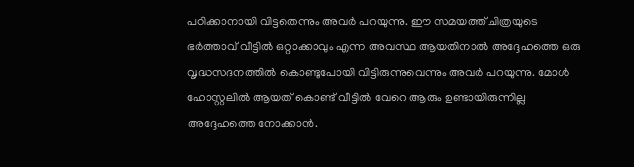പഠിക്കാനായി വിട്ടതെന്നും അവര്‍ പറയുന്നു. ഈ സമയത്ത് ചിത്രയുടെ ഭര്‍ത്താവ് വീട്ടില്‍ ഒറ്റാക്കാവും എന്ന അവസ്ഥ ആയതിനാല്‍ അദ്ദേഹത്തെ ഒരു വൃദ്ധസദനത്തില്‍ കൊണ്ടുപോയി വിട്ടിരുന്നുവെന്നും അവര്‍ പറയുന്നു. മോള്‍ ഹോസ്റ്റലില്‍ ആയത് കൊണ്ട് വീട്ടില്‍ വേറെ ആരും ഉണ്ടായിരുന്നില്ല അദ്ദേഹത്തെ നോക്കാന്‍.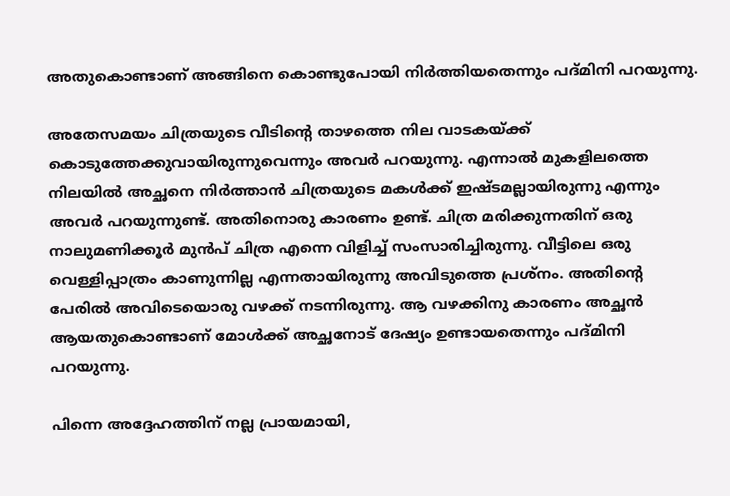അതുകൊണ്ടാണ് അങ്ങിനെ കൊണ്ടുപോയി നിര്‍ത്തിയതെന്നും പദ്മിനി പറയുന്നു.

അതേസമയം ചിത്രയുടെ വീടിന്റെ താഴത്തെ നില വാടകയ്ക്ക് കൊടുത്തേക്കുവായിരുന്നുവെന്നും അവര്‍ പറയുന്നു. എന്നാല്‍ മുകളിലത്തെ നിലയില്‍ അച്ഛനെ നിര്‍ത്താന്‍ ചിത്രയുടെ മകള്‍ക്ക് ഇഷ്ടമല്ലായിരുന്നു എന്നും അവര്‍ പറയുന്നുണ്ട്. അതിനൊരു കാരണം ഉണ്ട്. ചിത്ര മരിക്കുന്നതിന് ഒരു നാലുമണിക്കൂര്‍ മുന്‍പ് ചിത്ര എന്നെ വിളിച്ച് സംസാരിച്ചിരുന്നു. വീട്ടിലെ ഒരു വെള്ളിപ്പാത്രം കാണുന്നില്ല എന്നതായിരുന്നു അവിടുത്തെ പ്രശ്‌നം. അതിന്റെ പേരില്‍ അവിടെയൊരു വഴക്ക് നടന്നിരുന്നു. ആ വഴക്കിനു കാരണം അച്ഛന്‍ ആയതുകൊണ്ടാണ് മോള്‍ക്ക് അച്ഛനോട് ദേഷ്യം ഉണ്ടായതെന്നും പദ്മിനി പറയുന്നു.

പിന്നെ അദ്ദേഹത്തിന് നല്ല പ്രായമായി,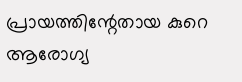പ്രായത്തിന്റേതായ കുറെ ആരോഗ്യ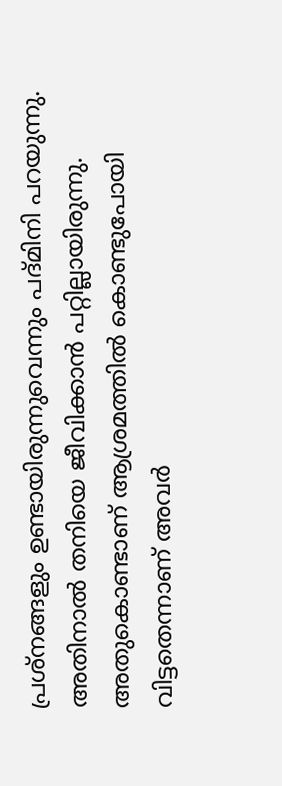പ്രശ്‌നങ്ങളും ഉണ്ടായിരുന്നുവെന്നും പദ്മിനി പറയുന്നു. അതിനാല്‍ തനിയെ ജീവിക്കാന്‍ പറ്റില്ലായിരുന്നു. അതുകൊണ്ടാണ് ആശ്രമത്തില്‍ കൊണ്ടുപോയി വിട്ടതെന്നാണ് അവര്‍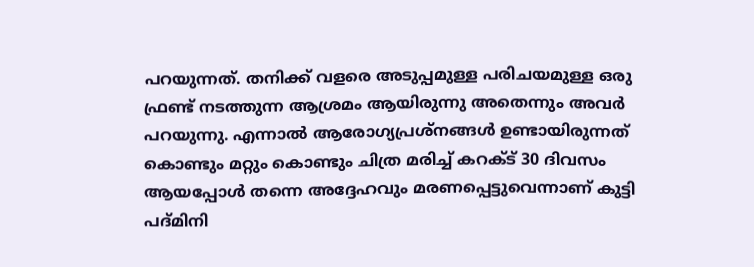പറയുന്നത്. തനിക്ക് വളരെ അടുപ്പമുള്ള പരിചയമുള്ള ഒരു ഫ്രണ്ട് നടത്തുന്ന ആശ്രമം ആയിരുന്നു അതെന്നും അവര്‍ പറയുന്നു. എന്നാല്‍ ആരോഗ്യപ്രശ്‌നങ്ങള്‍ ഉണ്ടായിരുന്നത് കൊണ്ടും മറ്റും കൊണ്ടും ചിത്ര മരിച്ച് കറക്ട് 30 ദിവസം ആയപ്പോള്‍ തന്നെ അദ്ദേഹവും മരണപ്പെട്ടുവെന്നാണ് കുട്ടി പദ്മിനി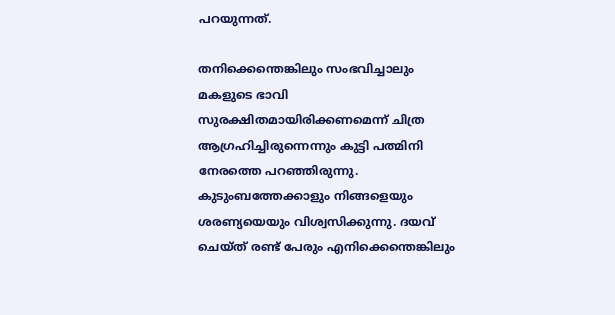പറയുന്നത്.

തനിക്കെന്തെങ്കിലും സംഭവിച്ചാലും മകളുടെ ഭാവി സുരക്ഷിതമായിരിക്കണമെന്ന് ചിത്ര ആഗ്രഹിച്ചിരുന്നെന്നും കുട്ടി പത്മിനി നേരത്തെ പറഞ്ഞിരുന്നു. കുടുംബത്തേക്കാളും നിങ്ങളെയും ശരണ്യയെയും വിശ്വസിക്കുന്നു. ദയവ് ചെയ്ത് രണ്ട് പേരും എനിക്കെന്തെങ്കിലും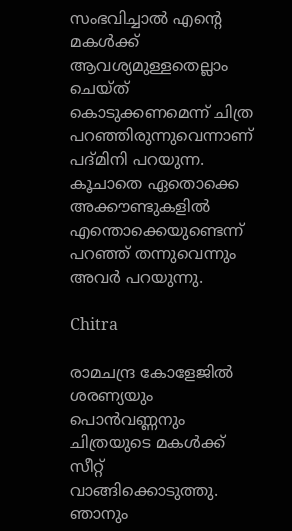സംഭവിച്ചാല്‍ എന്റെ മകള്‍ക്ക് ആവശ്യമുള്ളതെല്ലാം ചെയ്ത് കൊടുക്കണമെന്ന് ചിത്ര പറഞ്ഞിരുന്നുവെന്നാണ് പദ്മിനി പറയുന്ന. കൂചാതെ ഏതൊക്കെ അക്കൗണ്ടുകളില്‍ എന്തൊക്കെയുണ്ടെന്ന് പറഞ്ഞ് തന്നുവെന്നും അവര്‍ പറയുന്നു.

Chitra

രാമചന്ദ്ര കോളേജില്‍ ശരണ്യയും പൊന്‍വണ്ണനും ചിത്രയുടെ മകള്‍ക്ക് സീറ്റ് വാങ്ങിക്കൊടുത്തു. ഞാനും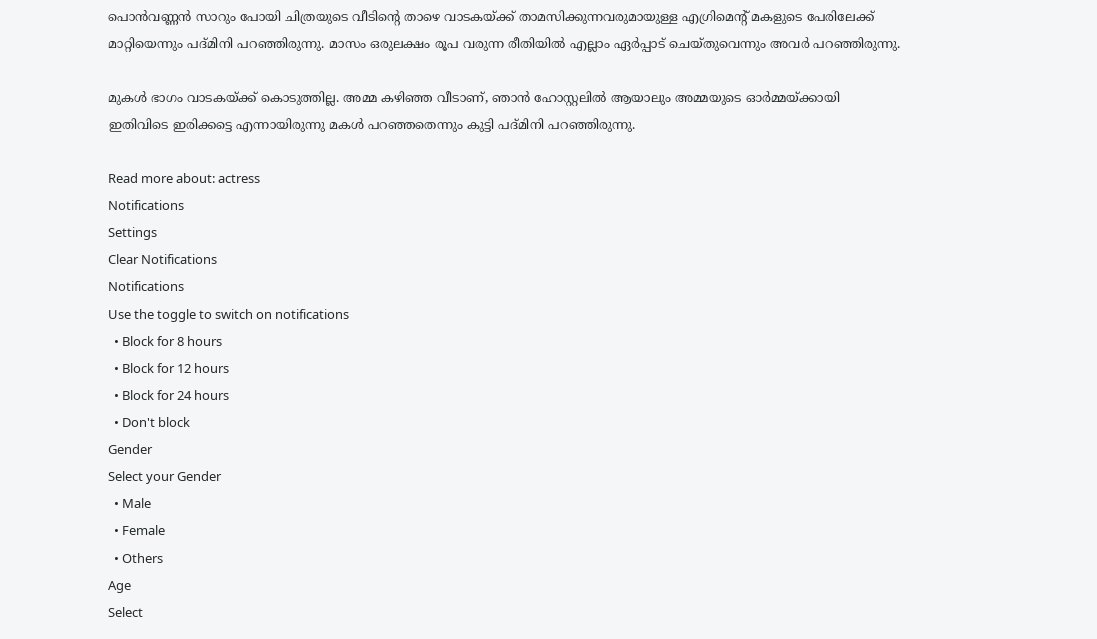പൊന്‍വണ്ണന്‍ സാറും പോയി ചിത്രയുടെ വീടിന്റെ താഴെ വാടകയ്ക്ക് താമസിക്കുന്നവരുമായുള്ള എഗ്രിമെന്റ് മകളുടെ പേരിലേക്ക് മാറ്റിയെന്നും പദ്മിനി പറഞ്ഞിരുന്നു. മാസം ഒരുലക്ഷം രൂപ വരുന്ന രീതിയില്‍ എല്ലാം ഏര്‍പ്പാട് ചെയ്തുവെന്നും അവര്‍ പറഞ്ഞിരുന്നു.

മുകള്‍ ഭാഗം വാടകയ്ക്ക് കൊടുത്തില്ല. അമ്മ കഴിഞ്ഞ വീടാണ്, ഞാന്‍ ഹോസ്റ്റലില്‍ ആയാലും അമ്മയുടെ ഓര്‍മ്മയ്ക്കായി ഇതിവിടെ ഇരിക്കട്ടെ എന്നായിരുന്നു മകള്‍ പറഞ്ഞതെന്നും കുട്ടി പദ്മിനി പറഞ്ഞിരുന്നു.

Read more about: actress
Notifications
Settings
Clear Notifications
Notifications
Use the toggle to switch on notifications
  • Block for 8 hours
  • Block for 12 hours
  • Block for 24 hours
  • Don't block
Gender
Select your Gender
  • Male
  • Female
  • Others
Age
Select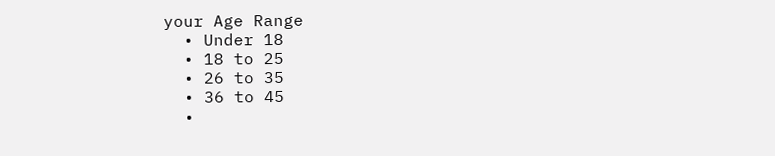your Age Range
  • Under 18
  • 18 to 25
  • 26 to 35
  • 36 to 45
  •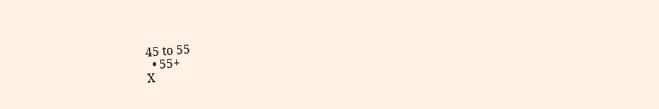45 to 55
  • 55+
X